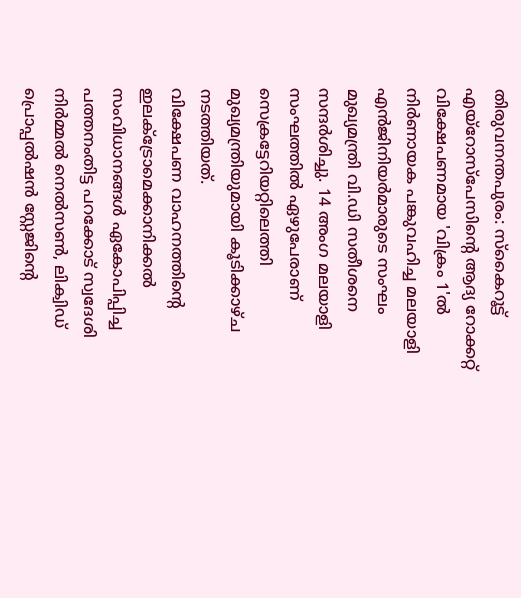തിരുവനന്തപുരം: സ്കൈറൂട്ട് എയ്റോസ്പേസിന്റെ ആദ്യ റോക്കറ്റ് വിക്ഷേപണമായ 'വിക്രം 1'ൽ നിർണായക പങ്കുവഹിച്ച മലയാളി എൻജിനിയർമാരുടെ സംഘം മുഖ്യമന്ത്രി വി.ഡി സതീശനെ സന്ദർശിച്ചു. 14 അംഗ മലയാളി സംഘത്തിൽ ഏഴുപേരാണ് സെക്രട്ടേറിയറ്റിലെത്തി മുഖ്യമന്ത്രിയുമായി കൂടിക്കാഴ്ച നടത്തിയത്.
വിക്ഷേപണ വാഹനത്തിന്റെ ഇലക്ട്രോമെക്കാനിക്കൽ സംവിധാനങ്ങൾ ഏകോപിപ്പിച്ച പത്തനംതിട്ട പറക്കോട് സ്വദേശി നിർമ്മൽ നെൽസൺ, ലിക്വിഡ് പ്രൊപ്പൽഷൻ സ്റ്റേജിന്റെ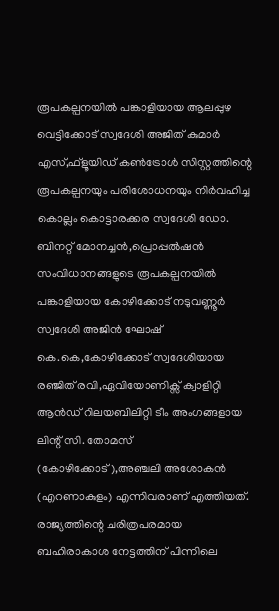രൂപകല്പനയിൽ പങ്കാളിയായ ആലപ്പുഴ വെട്ടിക്കോട് സ്വദേശി അജിത് കുമാർ എസ്,ഫ്ളൂയിഡ് കൺട്രോൾ സിസ്റ്റത്തിന്റെ രൂപകല്പനയും പരിശോധനയും നിർവഹിച്ച കൊല്ലം കൊട്ടാരക്കര സ്വദേശി ഡോ. ബിനറ്റ് മോനച്ചൻ,പ്രൊപ്പൽഷൻ സംവിധാനങ്ങളുടെ രൂപകല്പനയിൽ പങ്കാളിയായ കോഴിക്കോട് നടുവണ്ണൂർ സ്വദേശി അജിൻ ഘോഷ് കെ.കെ,കോഴിക്കോട് സ്വദേശിയായ രഞ്ജിത് രവി,ഏവിയോണിക്സ് ക്വാളിറ്റി ആൻഡ് റിലയബിലിറ്റി ടീം അംഗങ്ങളായ ലിന്റ് സി. തോമസ് (കോഴിക്കോട്),അഞ്ചലി അശോകൻ (എറണാകുളം) എന്നിവരാണ് എത്തിയത്.
രാജ്യത്തിന്റെ ചരിത്രപരമായ ബഹിരാകാശ നേട്ടത്തിന് പിന്നിലെ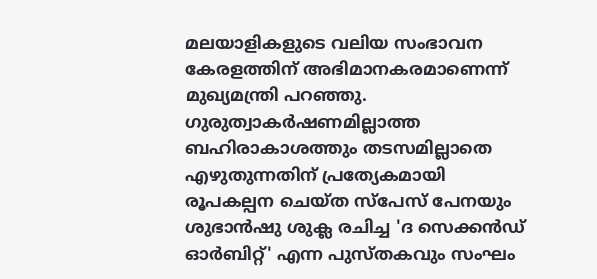മലയാളികളുടെ വലിയ സംഭാവന കേരളത്തിന് അഭിമാനകരമാണെന്ന് മുഖ്യമന്ത്രി പറഞ്ഞു. ഗുരുത്വാകർഷണമില്ലാത്ത ബഹിരാകാശത്തും തടസമില്ലാതെ എഴുതുന്നതിന് പ്രത്യേകമായി രൂപകല്പന ചെയ്ത സ്പേസ് പേനയും ശുഭാൻഷു ശുക്ല രചിച്ച 'ദ സെക്കൻഡ് ഓർബിറ്റ്' എന്ന പുസ്തകവും സംഘം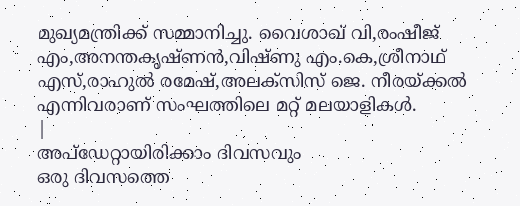മുഖ്യമന്ത്രിക്ക് സമ്മാനിച്ചു. വൈശാഖ് വി,രംഷീജ് എം,അനന്തകൃഷ്ണൻ,വിഷ്ണു എം.കെ,ശ്രീനാഥ് എസ്,രാഹുൽ രമേഷ്,അലക്സിസ് ജെ. നീരയ്ക്കൽ എന്നിവരാണ് സംഘത്തിലെ മറ്റ് മലയാളികൾ.
|
അപ്ഡേറ്റായിരിക്കാം ദിവസവും
ഒരു ദിവസത്തെ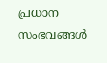പ്രധാന സംഭവങ്ങൾ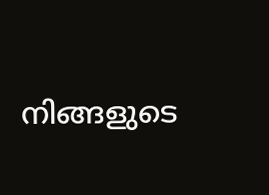നിങ്ങളുടെ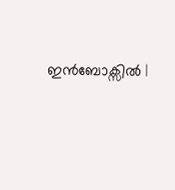ഇൻബോക്സിൽ |